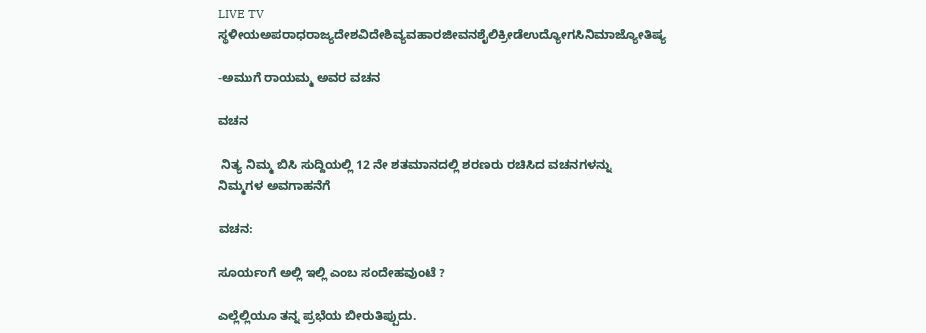LIVE TV ಸ್ಥಳೀಯಅಪರಾಧರಾಜ್ಯದೇಶವಿದೇಶಿವ್ಯವಹಾರಜೀವನಶೈಲಿಕ್ರೀಡೆಉದ್ಯೋಗಸಿನಿಮಾಜ್ಯೋತಿಷ್ಯ

-ಅಮುಗೆ ರಾಯಮ್ಮ ಅವರ ವಚನ

ವಚನ

 ನಿತ್ಯ ನಿಮ್ಮ ಬಿಸಿ ಸುದ್ದಿಯಲ್ಲಿ 12 ನೇ ಶತಮಾನದಲ್ಲಿ ಶರಣರು ರಚಿಸಿದ ವಚನಗಳನ್ನು   ನಿಮ್ಮಗಳ ಅವಗಾಹನೆಗೆ

ವಚನ:

ಸೂರ್ಯಂಗೆ ಅಲ್ಲಿ ಇಲ್ಲಿ ಎಂಬ ಸಂದೇಹವುಂಟೆ ?

ಎಲ್ಲೆಲ್ಲಿಯೂ ತನ್ನ ಪ್ರಭೆಯ ಬೀರುತಿಪ್ಪುದು.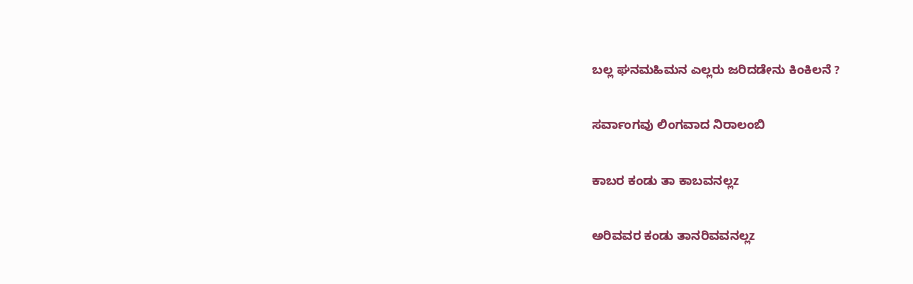ಬಲ್ಲ ಘನಮಹಿಮನ ಎಲ್ಲರು ಜರಿದಡೇನು ಕಿಂಕಿಲನೆ ?

ಸರ್ವಾಂಗವು ಲಿಂಗವಾದ ನಿರಾಲಂಬಿ

ಕಾಬರ ಕಂಡು ತಾ ಕಾಬವನಲ್ಲz

ಅರಿವವರ ಕಂಡು ತಾನರಿವವನಲ್ಲz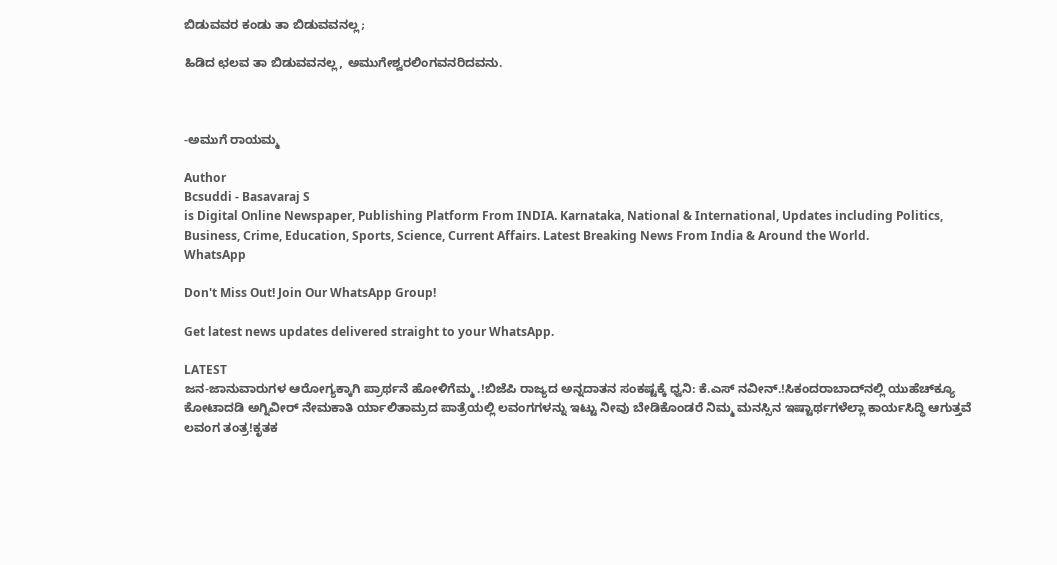ಬಿಡುವವರ ಕಂಡು ತಾ ಬಿಡುವವನಲ್ಲ;

ಹಿಡಿದ ಛಲವ ತಾ ಬಿಡುವವನಲ್ಲ, ಅಮುಗೇಶ್ವರಲಿಂಗವನರಿದವನು.



-ಅಮುಗೆ ರಾಯಮ್ಮ

Author
Bcsuddi - Basavaraj S
is Digital Online Newspaper, Publishing Platform From INDIA. Karnataka, National & International, Updates including Politics, Business, Crime, Education, Sports, Science, Current Affairs. Latest Breaking News From India & Around the World.
WhatsApp

Don't Miss Out! Join Our WhatsApp Group!

Get latest news updates delivered straight to your WhatsApp.

LATEST
ಜನ-ಜಾನುವಾರುಗಳ ಆರೋಗ್ಯಕ್ಕಾಗಿ ಪ್ರಾರ್ಥನೆ ಹೋಳಿಗೆಮ್ಮ .!ಬಿಜೆಪಿ ರಾಜ್ಯದ ಅನ್ನದಾತನ ಸಂಕಷ್ಟಕ್ಕೆ ಧ್ವನಿ: ಕೆ.ಎಸ್ ನವೀನ್.!ಸಿಕಂದರಾಬಾದ್‍ನಲ್ಲಿ ಯುಹೆಚ್‍ಕ್ಯೂ ಕೋಟಾದಡಿ ಅಗ್ನಿವೀರ್ ನೇಮಕಾತಿ ರ್ಯಾಲಿತಾಮ್ರದ ಪಾತ್ರೆಯಲ್ಲಿ ಲವಂಗಗಳನ್ನು ಇಟ್ಟು ನೀವು ಬೇಡಿಕೊಂಡರೆ ನಿಮ್ಮ ಮನಸ್ಸಿನ ಇಷ್ಟಾರ್ಥಗಳೆಲ್ಲಾ ಕಾರ್ಯಸಿದ್ಧಿ ಆಗುತ್ತವೆ ಲವಂಗ ತಂತ್ರ!ಕೃತಕ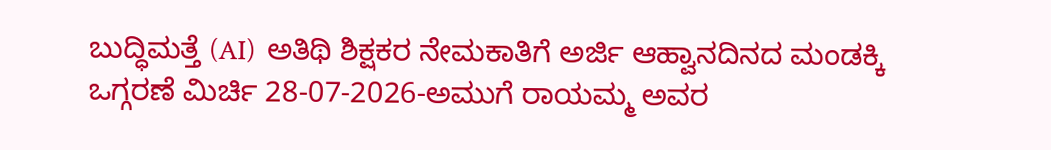ಬುದ್ಧಿಮತ್ತೆ (AI)  ಅತಿಥಿ ಶಿಕ್ಷಕರ ನೇಮಕಾತಿಗೆ ಅರ್ಜಿ ಆಹ್ವಾನದಿನದ ಮಂಡಕ್ಕಿ ಒಗ್ಗರಣೆ ಮಿರ್ಚಿ 28-07-2026-ಅಮುಗೆ ರಾಯಮ್ಮ ಅವರ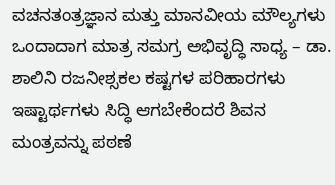ವಚನತಂತ್ರಜ್ಞಾನ ಮತ್ತು ಮಾನವೀಯ ಮೌಲ್ಯಗಳು ಒಂದಾದಾಗ ಮಾತ್ರ ಸಮಗ್ರ ಅಭಿವೃದ್ಧಿ ಸಾಧ್ಯ – ಡಾ. ಶಾಲಿನಿ ರಜನೀಶ್ಸಕಲ ಕಷ್ಟಗಳ ಪರಿಹಾರಗಳು ಇಷ್ಟಾರ್ಥಗಳು ಸಿದ್ಧಿ ಆಗಬೇಕೆಂದರೆ ಶಿವನ ಮಂತ್ರವನ್ನು ಪಠಣೆ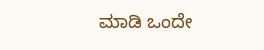ಮಾಡಿ ಒಂದೇ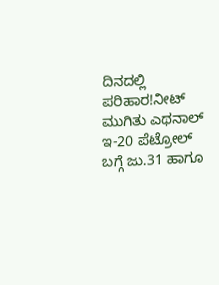ದಿನದಲ್ಲಿ ಪರಿಹಾರ!ನೀಟ್ ಮುಗಿತು ಎಥನಾಲ್ ಇ-20 ಪೆಟ್ರೋಲ್ ಬಗ್ಗೆ ಜು.31 ಹಾಗೂ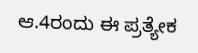ಆ.4ರಂದು ಈ ಪ್ರತ್ಯೇಕ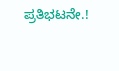ಪ್ರತಿಭಟನೇ.!